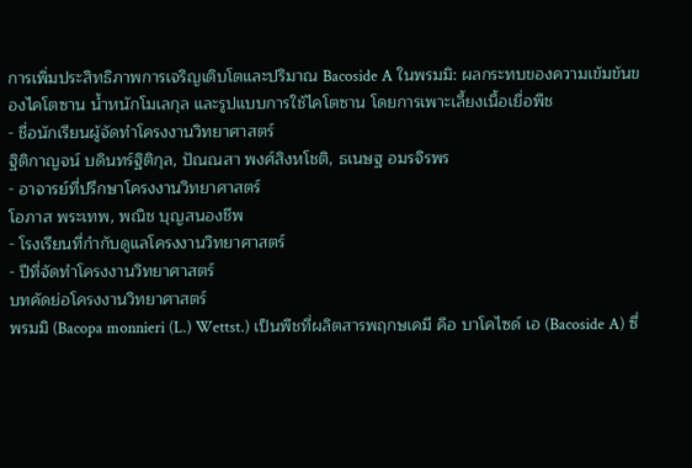การเพิ่มประสิทธิภาพการเจริญเติบโตและปริมาณ Bacoside A ในพรมมิ: ผลกระทบของความเข้มข้นของไคโตซาน น้ำหนักโมเลกุล และรูปแบบการใช้ไคโตซาน โดยการเพาะเลี้ยงเนื้อเยื่อพืช
- ชื่อนักเรียนผู้จัดทำโครงงานวิทยาศาสตร์
ฐิติกาญจน์ บดินทร์ฐิติกุล, ปัณณสา พงศ์สิงหโชติ, ธเนษฐ อมรจิรพร
- อาจารย์ที่ปรึกษาโครงงานวิทยาศาสตร์
โอภาส พระเทพ, พณิช บุญสนองชีพ
- โรงเรียนที่กำกับดูแลโครงงานวิทยาศาสตร์
- ปีที่จัดทำโครงงานวิทยาศาสตร์
บทคัดย่อโครงงานวิทยาศาสตร์
พรมมิ (Bacopa monnieri (L.) Wettst.) เป็นพืชที่ผลิตสารพฤกษเคมี คือ บาโคไซด์ เอ (Bacoside A) ซึ่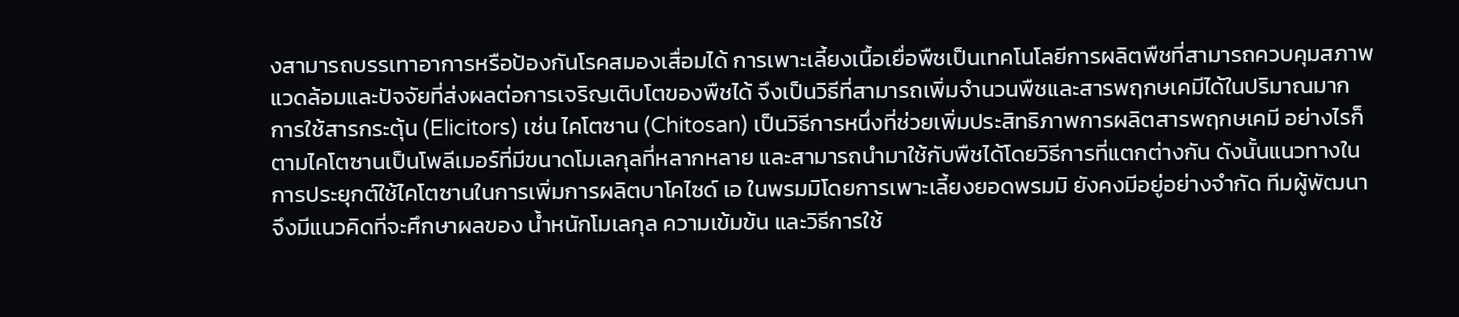งสามารถบรรเทาอาการหรือป้องกันโรคสมองเสื่อมได้ การเพาะเลี้ยงเนื้อเยื่อพืชเป็นเทคโนโลยีการผลิตพืชที่สามารถควบคุมสภาพแวดล้อมและปัจจัยที่ส่งผลต่อการเจริญเติบโตของพืชได้ จึงเป็นวิธีที่สามารถเพิ่มจำนวนพืชและสารพฤกษเคมีได้ในปริมาณมาก การใช้สารกระตุ้น (Elicitors) เช่น ไคโตซาน (Chitosan) เป็นวิธีการหนึ่งที่ช่วยเพิ่มประสิทธิภาพการผลิตสารพฤกษเคมี อย่างไรก็ตามไคโตซานเป็นโพลีเมอร์ที่มีขนาดโมเลกุลที่หลากหลาย และสามารถนำมาใช้กับพืชได้โดยวิธีการที่แตกต่างกัน ดังนั้นแนวทางในการประยุกต์ใช้ไคโตซานในการเพิ่มการผลิตบาโคไซด์ เอ ในพรมมิโดยการเพาะเลี้ยงยอดพรมมิ ยังคงมีอยู่อย่างจำกัด ทีมผู้พัฒนาจึงมีแนวคิดที่จะศึกษาผลของ น้ำหนักโมเลกุล ความเข้มข้น และวิธีการใช้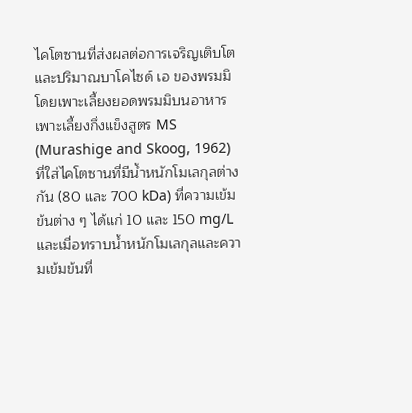ไคโตซานที่ส่งผลต่อการเจริญเติบโตและปริมาณบาโคไซด์ เอ ของพรมมิ โดยเพาะเลี้ยงยอดพรมมิบนอาหารเพาะเลี้ยงกึ่งแข็งสูตร MS (Murashige and Skoog, 1962) ที่ใส่ไคโตซานที่มีน้ำหนักโมเลกุลต่างกัน (80 และ 700 kDa) ที่ความเข้มข้นต่าง ๆ ได้แก่ 10 และ 150 mg/L และเมื่อทราบน้ำหนักโมเลกุลและความเข้มข้นที่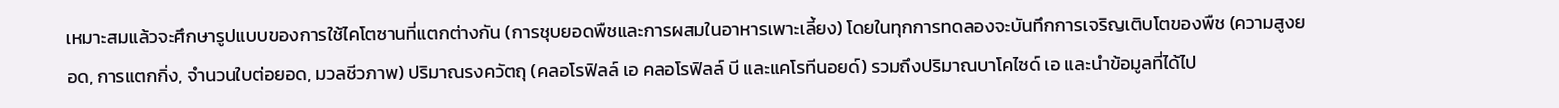เหมาะสมแล้วจะศึกษารูปแบบของการใช้ไคโตซานที่แตกต่างกัน (การชุบยอดพืชและการผสมในอาหารเพาะเลี้ยง) โดยในทุกการทดลองจะบันทึกการเจริญเติบโตของพืช (ความสูงยอด, การแตกกิ่ง, จำนวนใบต่อยอด, มวลชีวภาพ) ปริมาณรงควัตถุ (คลอโรฟิลล์ เอ คลอโรฟิลล์ บี และแคโรทีนอยด์) รวมถึงปริมาณบาโคไซด์ เอ และนำข้อมูลที่ได้ไป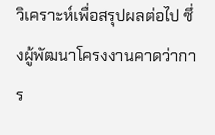วิเคราะห์เพื่อสรุปผลต่อไป ซึ่งผู้พัฒนาโครงงานคาดว่าการ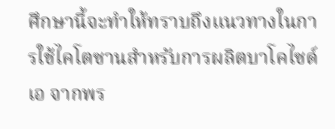ศึกษานี้จะทำให้ทราบถึงแนวทางในการใช้ไคโตซานสำหรับการผลิตบาโคไซด์ เอ จากพร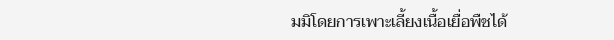มมิโดยการเพาะเลี้ยงเนื้อเยื่อพืชได้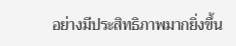อย่างมีประสิทธิภาพมากยิ่งขึ้น